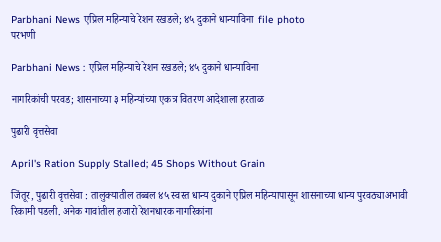Parbhani News एप्रिल महिन्याचे रेशन रखडले; ४५ दुकाने धान्याविना  file photo
परभणी

Parbhani News : एप्रिल महिन्याचे रेशन रखडले; ४५ दुकाने धान्याविना

नागरिकांची परवड; शासनाच्या ३ महिन्यांच्या एकत्र वितरण आदेशाला हरताळ

पुढारी वृत्तसेवा

April's Ration Supply Stalled; 45 Shops Without Grain

जिंतूर, पुढारी वृत्तसेवा : तालुक्यातील तब्बल ४५ स्वस्त धान्य दुकाने एप्रिल महिन्यापासून शासनाच्या धान्य पुरवठ्याअभावी रिकामी पडली. अनेक गावांतील हजारो रेशनधारक नागरिकांना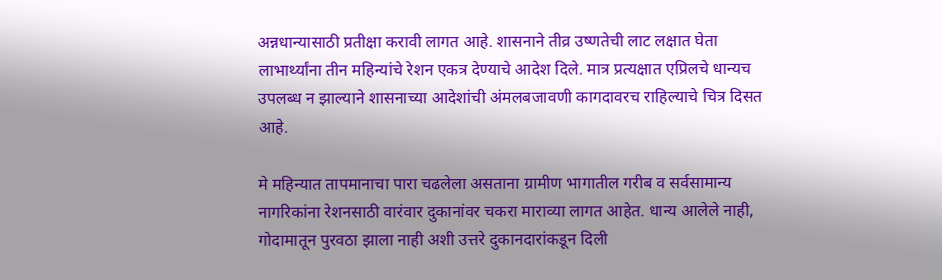अन्नधान्यासाठी प्रतीक्षा करावी लागत आहे. शासनाने तीव्र उष्णतेची लाट लक्षात घेता लाभार्थ्यांना तीन महिन्यांचे रेशन एकत्र देण्याचे आदेश दिले. मात्र प्रत्यक्षात एप्रिलचे धान्यच उपलब्ध न झाल्याने शासनाच्या आदेशांची अंमलबजावणी कागदावरच राहिल्याचे चित्र दिसत आहे.

मे महिन्यात तापमानाचा पारा चढलेला असताना ग्रामीण भागातील गरीब व सर्वसामान्य नागरिकांना रेशनसाठी वारंवार दुकानांवर चकरा माराव्या लागत आहेत. धान्य आलेले नाही, गोदामातून पुरवठा झाला नाही अशी उत्तरे दुकानदारांकडून दिली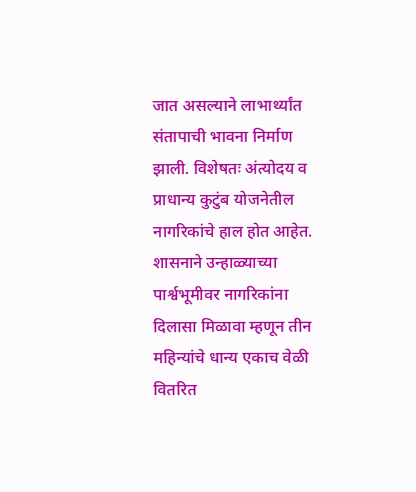जात असल्याने लाभार्थ्यांत संतापाची भावना निर्माण झाली. विशेषतः अंत्योदय व प्राधान्य कुटुंब योजनेतील नागरिकांचे हाल होत आहेत. शासनाने उन्हाळ्याच्या पार्श्वभूमीवर नागरिकांना दिलासा मिळावा म्हणून तीन महिन्यांचे धान्य एकाच वेळी वितरित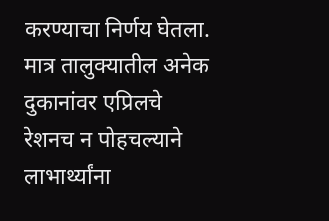करण्याचा निर्णय घेतला. मात्र तालुक्यातील अनेक दुकानांवर एप्रिलचे रेशनच न पोहचल्याने लाभार्थ्यांना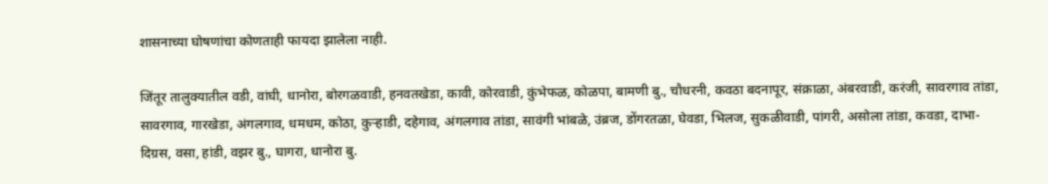शासनाच्या घोषणांचा कोणताही फायदा झालेला नाही.

जिंतूर तालुक्यातील वडी, वांघी, धानोरा, बोरगळवाडी, हनवतखेडा, कावी, कोरवाडी, कुंभेफळ, कोळपा, बामणी बु., चौधरनी, कवठा बदनापूर, संक्राळा, अंबरवाडी, करंजी, सावरगाव तांडा, सावरगाव, गारखेडा, अंगलगाव, धमधम, कोठा, कुऱ्हाडी, दहेगाव, अंगलगाव तांडा, सावंगी भांबळे, उंब्रज, डोंगरतळा, घेवडा, भिलज, सुकळीवाडी, पांगरी, असोला तांडा, कवडा, दाभा-दिग्रस, वसा, हांडी, वझर बु., घागरा, धानोरा बु.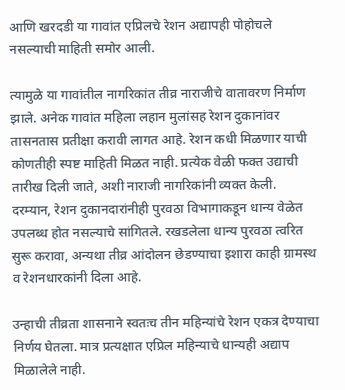आणि खरदडी या गावांत एप्रिलचे रेशन अद्यापही पोहोचले नसल्याची माहिती समोर आली.

त्यामुळे या गावांतील नागरिकांत तीव्र नाराजीचे वातावरण निर्माण झाले. अनेक गावांत महिला लहान मुलांसह रेशन दुकानांवर तासनतास प्रतीक्षा करावी लागत आहे. रेशन कधी मिळणार याची कोणतीही स्पष्ट माहिती मिळत नाही. प्रत्येक वेळी फक्त उद्याची तारीख दिली जाते, अशी नाराजी नागरिकांनी व्यक्त केली. दरम्यान, रेशन दुकानदारांनीही पुरवठा विभागाकडून धान्य वेळेत उपलब्ध होत नसल्याचे सांगितले. रखडलेला धान्य पुरवठा त्वरित सुरू करावा, अन्यथा तीव्र आंदोलन छेडण्याचा इशारा काही ग्रामस्थ व रेशनधारकांनी दिला आहे.

उन्हाची तीव्रता शासनाने स्वतःच तीन महिन्यांचे रेशन एकत्र देण्याचा निर्णय घेतला. मात्र प्रत्यक्षात एप्रिल महिन्याचे धान्यही अद्याप मिळालेले नाही.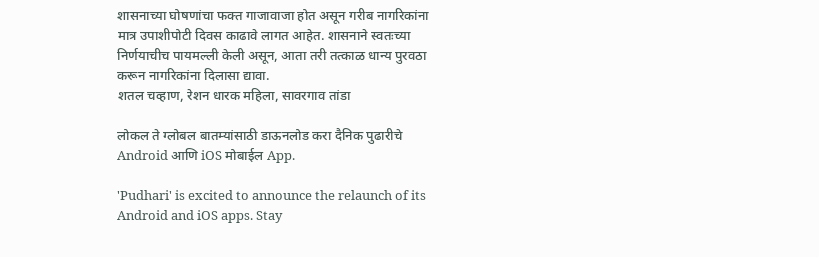शासनाच्या घोषणांचा फक्त गाजावाजा होत असून गरीब नागरिकांना मात्र उपाशीपोटी दिवस काढावे लागत आहेत. शासनाने स्वतःच्या निर्णयाचीच पायमल्ली केली असून, आता तरी तत्काळ धान्य पुरवठा करून नागरिकांना दिलासा द्यावा.
शतल चव्हाण, रेशन धारक महिला, सावरगाव तांडा

लोकल ते ग्लोबल बातम्यांसाठी डाऊनलोड करा दैनिक पुढारीचे Android आणि iOS मोबाईल App.

'Pudhari' is excited to announce the relaunch of its Android and iOS apps. Stay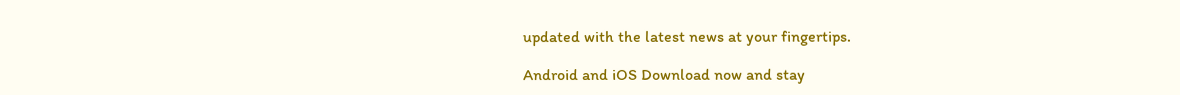updated with the latest news at your fingertips.

Android and iOS Download now and stay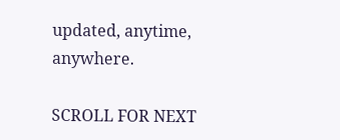updated, anytime, anywhere.

SCROLL FOR NEXT